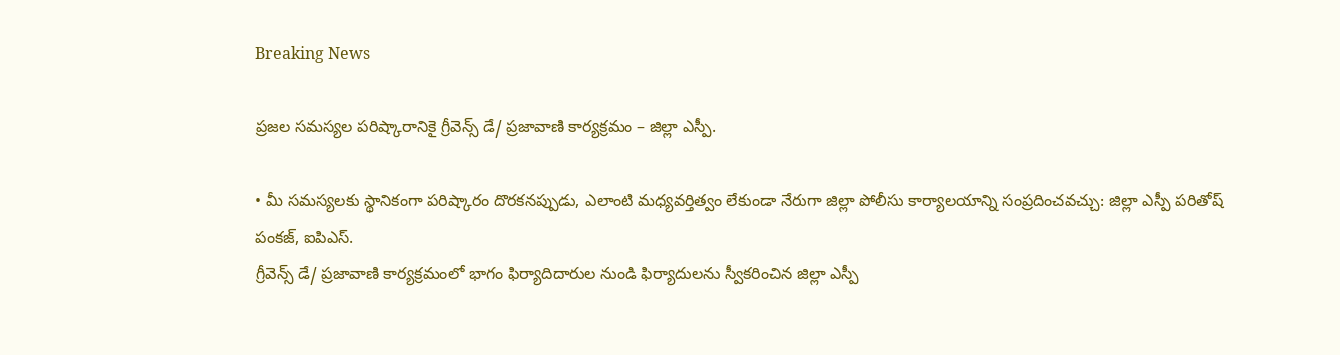Breaking News

ప్రజల సమస్యల పరిష్కారానికై గ్రీవెన్స్ డే/ ప్రజావాణి కార్యక్రమం – జిల్లా ఎస్పీ.

• మీ సమస్యలకు స్థానికంగా పరిష్కారం దొరకనప్పుడు, ఎలాంటి మధ్యవర్తిత్వం లేకుండా నేరుగా జిల్లా పోలీసు కార్యాలయాన్ని సంప్రదించవచ్చు: జిల్లా ఎస్పీ పరితోష్ పంకజ్, ఐపిఎస్.
గ్రీవెన్స్ డే/ ప్రజావాణి కార్యక్రమంలో భాగం ఫిర్యాదిదారుల నుండి ఫిర్యాదులను స్వీకరించిన జిల్లా ఎస్పీ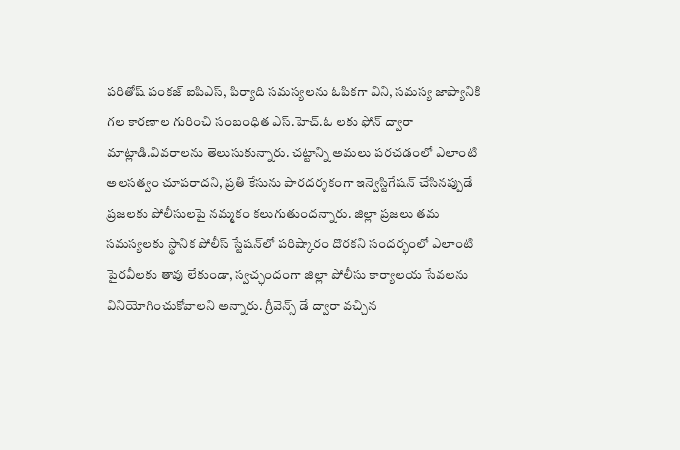పరితోష్ పంకజ్ ఐపిఎస్, పిర్యాది సమస్యలను ఓపికగా విని, సమస్య జాప్యానికి గల కారణాల గురించి సంబంధిత ఎస్.హెచ్.ఓ లకు ఫోన్ ద్వారా మాట్లాడి.వివరాలను తెలుసుకున్నారు. చట్టాన్ని అమలు పరచడంలో ఎలాంటి అలసత్వం చూపరాదని, ప్రతి కేసును పారదర్శకంగా ఇన్వెస్టిగేషన్ చేసినప్పుడే ప్రజలకు పోలీసులపై నమ్మకం కలుగుతుందన్నారు. జిల్లా ప్రజలు తమ సమస్యలకు స్థానిక పోలీస్‌ స్టేషన్‌లో పరిష్కారం దొరకని సందర్భంలో ఎలాంటి పైరవీలకు తావు లేకుండా, స్వచ్ఛందంగా జిల్లా పోలీసు కార్యాలయ సేవలను వినియోగించుకోవాలని అన్నారు. గ్రీవెన్స్ డే ద్వారా వచ్చిన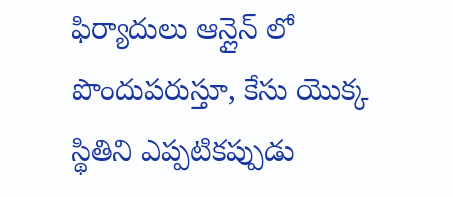ఫిర్యాదులు ఆన్లైన్ లో పొందుపరుస్తూ, కేసు యొక్క స్థితిని ఎప్పటికప్పుడు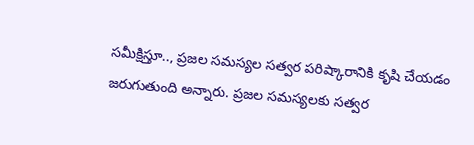సమీక్షిస్తూ.., ప్రజల సమస్యల సత్వర పరిష్కారానికి కృషి చేయడం జరుగుతుంది అన్నారు. ప్రజల సమస్యలకు సత్వర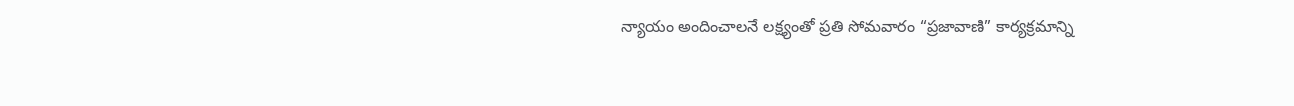న్యాయం అందించాలనే లక్ష్యంతో ప్రతి సోమవారం “ప్రజావాణి” కార్యక్రమాన్ని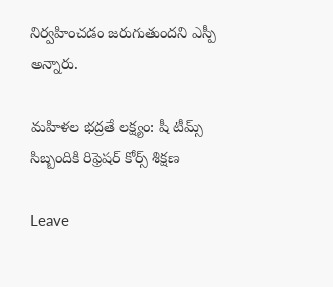నిర్వహించడం జరుగుతుందని ఎస్పీ అన్నారు.

మహిళల భద్రతే లక్ష్యం: షీ టీమ్స్ సిబ్బందికి రిఫ్రెషర్ కోర్స్ శిక్షణ

Leave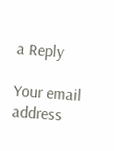a Reply

Your email address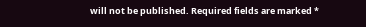will not be published. Required fields are marked *